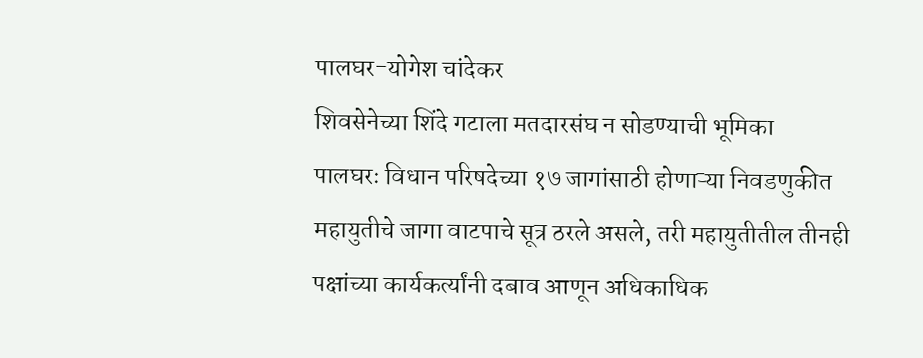पालघर-योगेश चांदेकर
शिवसेनेच्या शिंदे गटाला मतदारसंघ न सोडण्याची भूमिका
पालघरः विधान परिषदेच्या १७ जागांसाठी होणाऱ्या निवडणुकीत महायुतीचे जागा वाटपाचे सूत्र ठरले असले, तरी महायुतीतील तीनही पक्षांच्या कार्यकर्त्यांनी दबाव आणून अधिकाधिक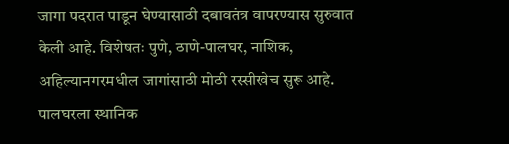जागा पदरात पाडून घेण्यासाठी दबावतंत्र वापरण्यास सुरुवात केली आहे. विशेषतः पुणे, ठाणे-पालघर, नाशिक, अहिल्यानगरमधील जागांसाठी मोठी रस्सीखेच सुरू आहे. पालघरला स्थानिक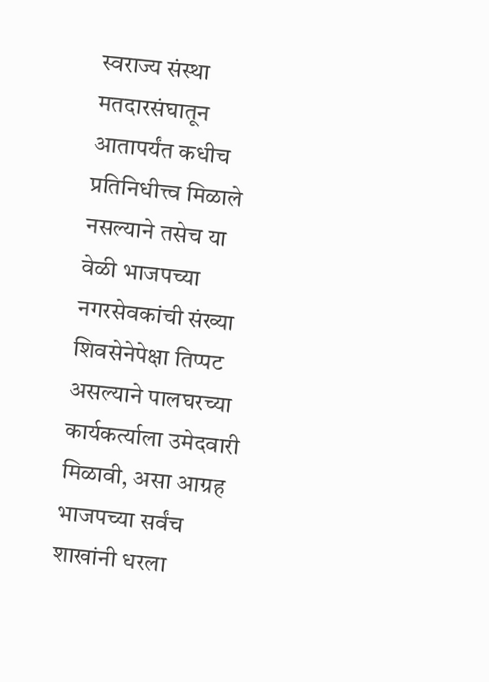स्वराज्य संस्था मतदारसंघातून आतापर्यंत कधीच प्रतिनिधीत्त्व मिळाले नसल्याने तसेच या वेळी भाजपच्या नगरसेवकांची संख्या शिवसेनेपेक्षा तिप्पट असल्याने पालघरच्या कार्यकर्त्याला उमेदवारी मिळावी, असा आग्रह भाजपच्या सर्वंच शाखांनी धरला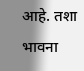आहे. तशा भावना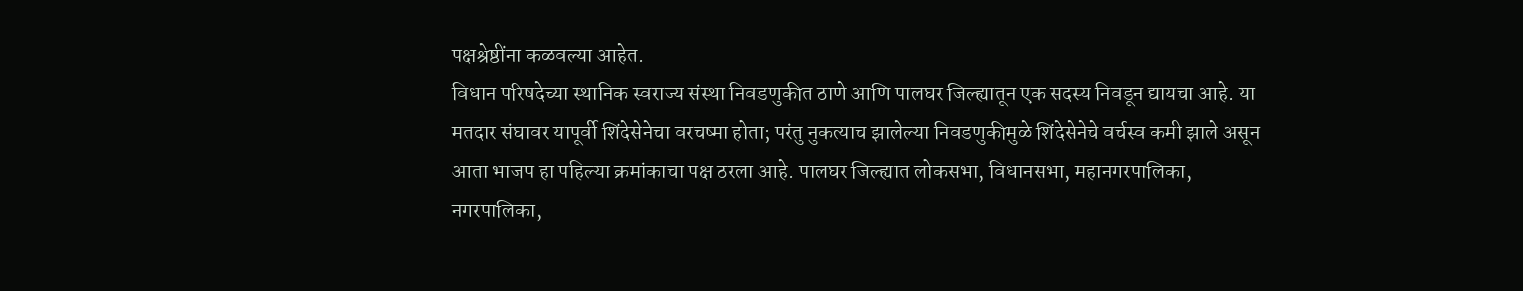पक्षश्रेष्ठींना कळवल्या आहेत.
विधान परिषदेच्या स्थानिक स्वराज्य संस्था निवडणुकीत ठाणे आणि पालघर जिल्ह्यातून एक सदस्य निवडून द्यायचा आहे. या मतदार संघावर यापूर्वी शिंदेसेनेचा वरचष्मा होता; परंतु नुकत्याच झालेल्या निवडणुकीमुळे शिंदेसेनेचे वर्चस्व कमी झाले असून आता भाजप हा पहिल्या क्रमांकाचा पक्ष ठरला आहे. पालघर जिल्ह्यात लोकसभा, विधानसभा, महानगरपालिका, नगरपालिका,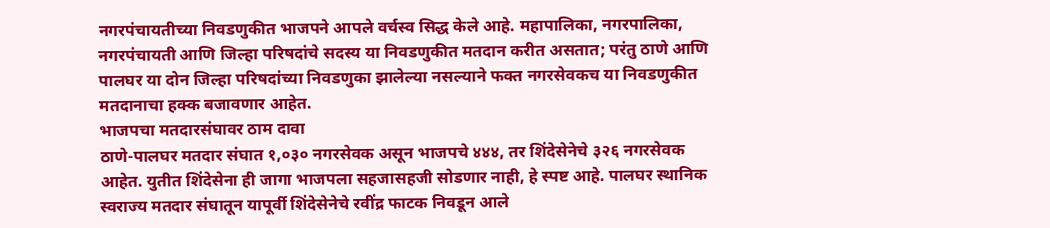नगरपंचायतीच्या निवडणुकीत भाजपने आपले वर्चस्व सिद्ध केले आहे. महापालिका, नगरपालिका, नगरपंचायती आणि जिल्हा परिषदांचे सदस्य या निवडणुकीत मतदान करीत असतात; परंतु ठाणे आणि पालघर या दोन जिल्हा परिषदांच्या निवडणुका झालेल्या नसल्याने फक्त नगरसेवकच या निवडणुकीत मतदानाचा हक्क बजावणार आहेत.
भाजपचा मतदारसंघावर ठाम दावा
ठाणे-पालघर मतदार संघात १,०३० नगरसेवक असून भाजपचे ४४४, तर शिंदेसेनेचे ३२६ नगरसेवक आहेत. युतीत शिंदेसेना ही जागा भाजपला सहजासहजी सोडणार नाही, हे स्पष्ट आहे. पालघर स्थानिक स्वराज्य मतदार संघातून यापूर्वी शिंदेसेनेचे रवींद्र फाटक निवडून आले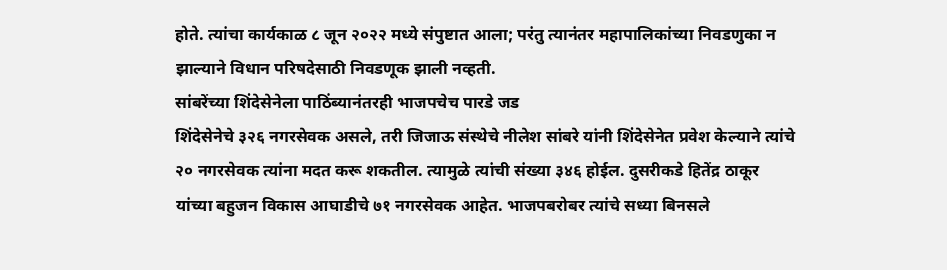होते. त्यांचा कार्यकाळ ८ जून २०२२ मध्ये संपुष्टात आला; परंतु त्यानंतर महापालिकांच्या निवडणुका न झाल्याने विधान परिषदेसाठी निवडणूक झाली नव्हती.
सांबरेंच्या शिंदेसेनेला पाठिंब्यानंतरही भाजपचेच पारडे जड
शिंदेसेनेचे ३२६ नगरसेवक असले, तरी जिजाऊ संस्थेचे नीलेश सांबरे यांनी शिंदेसेनेत प्रवेश केल्याने त्यांचे २० नगरसेवक त्यांना मदत करू शकतील. त्यामुळे त्यांची संख्या ३४६ होईल. दुसरीकडे हितेंद्र ठाकूर यांच्या बहुजन विकास आघाडीचे ७१ नगरसेवक आहेत. भाजपबरोबर त्यांचे सध्या बिनसले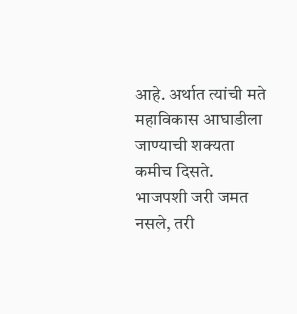आहे. अर्थात त्यांची मते महाविकास आघाडीला जाण्याची शक्यता कमीच दिसते. भाजपशी जरी जमत नसले, तरी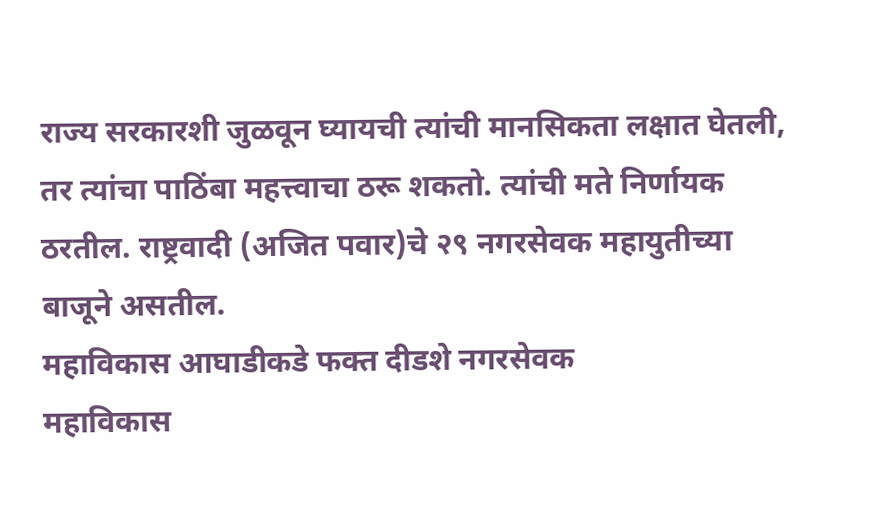राज्य सरकारशी जुळवून घ्यायची त्यांची मानसिकता लक्षात घेतली, तर त्यांचा पाठिंबा महत्त्वाचा ठरू शकतो. त्यांची मते निर्णायक ठरतील. राष्ट्रवादी (अजित पवार)चे २९ नगरसेवक महायुतीच्या बाजूने असतील.
महाविकास आघाडीकडे फक्त दीडशे नगरसेवक
महाविकास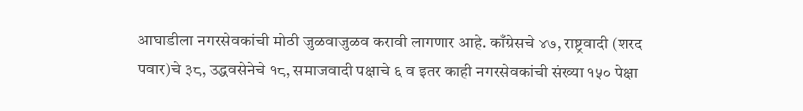आघाडीला नगरसेवकांची मोठी जुळवाजुळव करावी लागणार आहे. काँग्रेसचे ४७, राष्ट्रवादी (शरद पवार)चे ३८, उद्धवसेनेचे १८, समाजवादी पक्षाचे ६ व इतर काही नगरसेवकांची संख्या १५० पेक्षा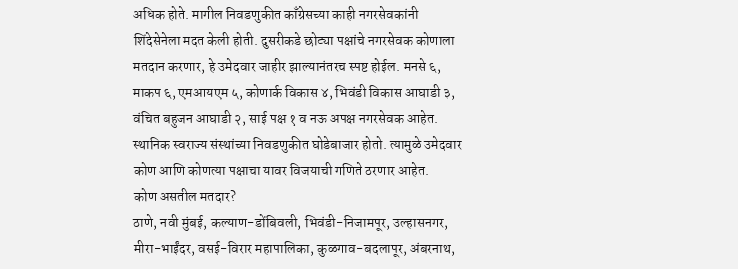अधिक होते. मागील निवडणुकीत काँग्रेसच्या काही नगरसेवकांनी शिंदेसेनेला मदत केली होती. दुसरीकडे छोट्या पक्षांचे नगरसेवक कोणाला मतदान करणार, हे उमेदवार जाहीर झाल्यानंतरच स्पष्ट होईल. मनसे ६, माकप ६, एमआयएम ५, कोणार्क विकास ४, भिवंडी विकास आघाडी ३, वंचित बहुजन आघाडी २, साई पक्ष १ व नऊ अपक्ष नगरसेवक आहेत. स्थानिक स्वराज्य संस्थांच्या निवडणुकीत घोडेबाजार होतो. त्यामुळे उमेदवार कोण आणि कोणत्या पक्षाचा यावर विजयाची गणिते ठरणार आहेत.
कोण असतील मतदार?
ठाणे, नवी मुंबई, कल्याण-डोंबिवली, भिवंडी-निजामपूर, उल्हासनगर, मीरा-भाईंदर, वसई-विरार महापालिका, कुळगाव-बदलापूर, अंबरनाथ,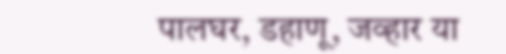पालघर, डहाणू, जव्हार या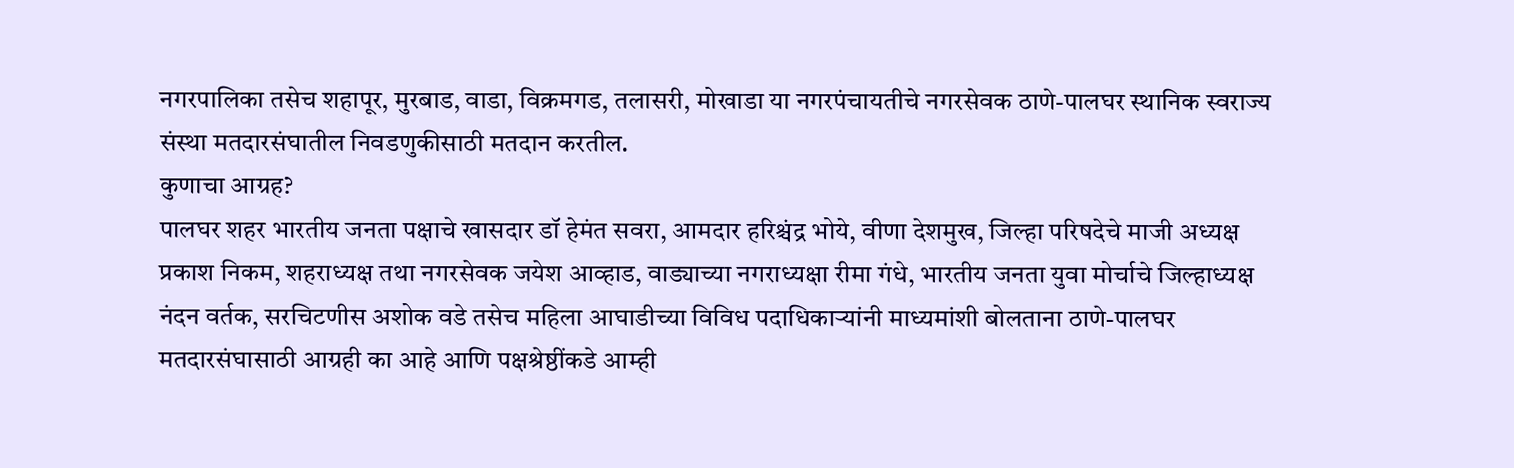नगरपालिका तसेच शहापूर, मुरबाड, वाडा, विक्रमगड, तलासरी, मोखाडा या नगरपंचायतीचे नगरसेवक ठाणे-पालघर स्थानिक स्वराज्य संस्था मतदारसंघातील निवडणुकीसाठी मतदान करतील.
कुणाचा आग्रह?
पालघर शहर भारतीय जनता पक्षाचे खासदार डॉ हेमंत सवरा, आमदार हरिश्चंद्र भोये, वीणा देशमुख, जिल्हा परिषदेचे माजी अध्यक्ष प्रकाश निकम, शहराध्यक्ष तथा नगरसेवक जयेश आव्हाड, वाड्याच्या नगराध्यक्षा रीमा गंधे, भारतीय जनता युवा मोर्चाचे जिल्हाध्यक्ष नंदन वर्तक, सरचिटणीस अशोक वडे तसेच महिला आघाडीच्या विविध पदाधिकाऱ्यांनी माध्यमांशी बोलताना ठाणे-पालघर मतदारसंघासाठी आग्रही का आहे आणि पक्षश्रेष्ठींकडे आम्ही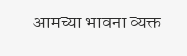आमच्या भावना व्यक्त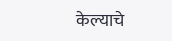केल्याचे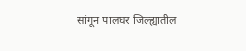सांगून पालघर जिल्ह्यातील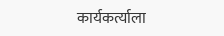कार्यकर्त्याला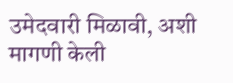उमेदवारी मिळावी, अशी मागणी केली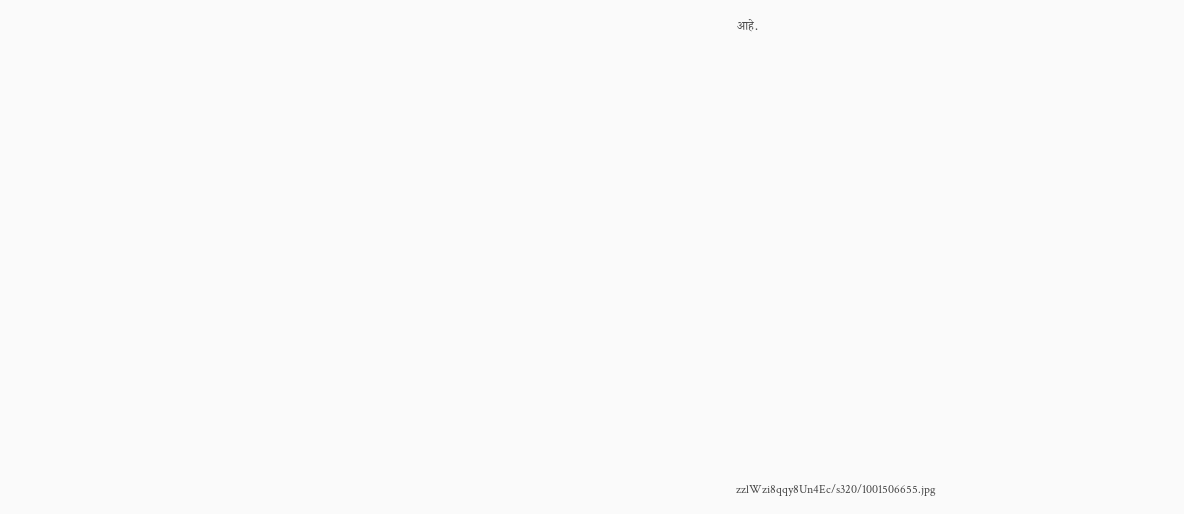आहे.


















zzlWzi8qqy8Un4Ec/s320/1001506655.jpg